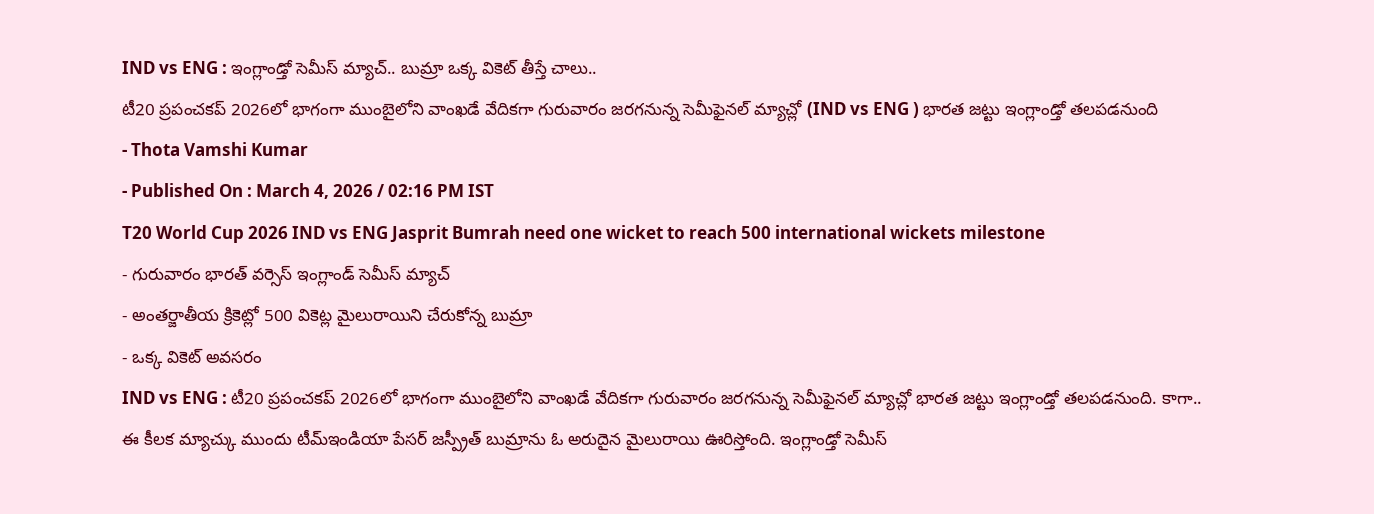IND vs ENG : ఇంగ్లాండ్తో సెమీస్ మ్యాచ్.. బుమ్రా ఒక్క వికెట్ తీస్తే చాలు..
టీ20 ప్రపంచకప్ 2026లో భాగంగా ముంబైలోని వాంఖడే వేదికగా గురువారం జరగనున్న సెమీఫైనల్ మ్యాచ్లో (IND vs ENG ) భారత జట్టు ఇంగ్లాండ్తో తలపడనుంది
- Thota Vamshi Kumar
- Published On : March 4, 2026 / 02:16 PM IST
T20 World Cup 2026 IND vs ENG Jasprit Bumrah need one wicket to reach 500 international wickets milestone
- గురువారం భారత్ వర్సెస్ ఇంగ్లాండ్ సెమీస్ మ్యాచ్
- అంతర్జాతీయ క్రికెట్లో 500 వికెట్ల మైలురాయిని చేరుకోన్న బుమ్రా
- ఒక్క వికెట్ అవసరం
IND vs ENG : టీ20 ప్రపంచకప్ 2026లో భాగంగా ముంబైలోని వాంఖడే వేదికగా గురువారం జరగనున్న సెమీఫైనల్ మ్యాచ్లో భారత జట్టు ఇంగ్లాండ్తో తలపడనుంది. కాగా.. ఈ కీలక మ్యాచ్కు ముందు టీమ్ఇండియా పేసర్ జస్ప్రీత్ బుమ్రాను ఓ అరుదైన మైలురాయి ఊరిస్తోంది. ఇంగ్లాండ్తో సెమీస్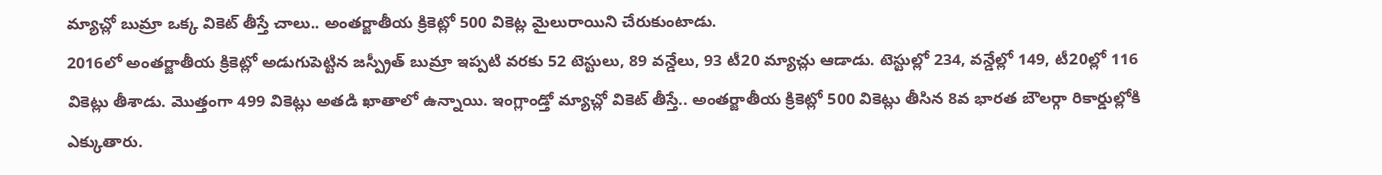మ్యాచ్లో బుమ్రా ఒక్క వికెట్ తీస్తే చాలు.. అంతర్జాతీయ క్రికెట్లో 500 వికెట్ల మైలురాయిని చేరుకుంటాడు.
2016లో అంతర్జాతీయ క్రికెట్లో అడుగుపెట్టిన జస్ప్రీత్ బుమ్రా ఇప్పటి వరకు 52 టెస్టులు, 89 వన్డేలు, 93 టీ20 మ్యాచ్లు ఆడాడు. టెస్టుల్లో 234, వన్డేల్లో 149, టీ20ల్లో 116 వికెట్లు తీశాడు. మొత్తంగా 499 వికెట్లు అతడి ఖాతాలో ఉన్నాయి. ఇంగ్లాండ్తో మ్యాచ్లో వికెట్ తీస్తే.. అంతర్జాతీయ క్రికెట్లో 500 వికెట్లు తీసిన 8వ భారత బౌలర్గా రికార్డుల్లోకి ఎక్కుతారు.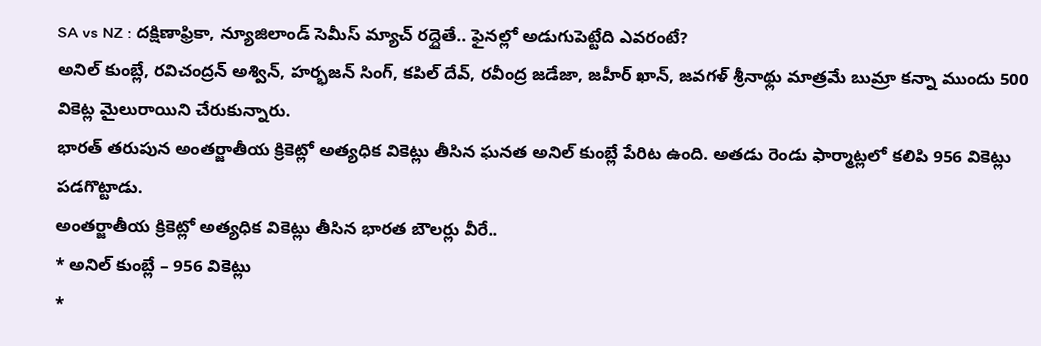SA vs NZ : దక్షిణాఫ్రికా, న్యూజిలాండ్ సెమీస్ మ్యాచ్ రద్దైతే.. ఫైనల్లో అడుగుపెట్టేది ఎవరంటే?
అనిల్ కుంబ్లే, రవిచంద్రన్ అశ్విన్, హర్భజన్ సింగ్, కపిల్ దేవ్, రవీంద్ర జడేజా, జహీర్ ఖాన్, జవగళ్ శ్రీనాథ్లు మాత్రమే బుమ్రా కన్నా ముందు 500 వికెట్ల మైలురాయిని చేరుకున్నారు.
భారత్ తరుపున అంతర్జాతీయ క్రికెట్లో అత్యధిక వికెట్లు తీసిన ఘనత అనిల్ కుంబ్లే పేరిట ఉంది. అతడు రెండు ఫార్మాట్లలో కలిపి 956 వికెట్లు పడగొట్టాడు.
అంతర్జాతీయ క్రికెట్లో అత్యధిక వికెట్లు తీసిన భారత బౌలర్లు వీరే..
* అనిల్ కుంబ్లే – 956 వికెట్లు
*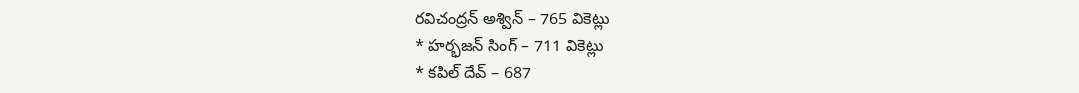రవిచంద్రన్ అశ్విన్ – 765 వికెట్లు
* హర్భజన్ సింగ్ – 711 వికెట్లు
* కపిల్ దేవ్ – 687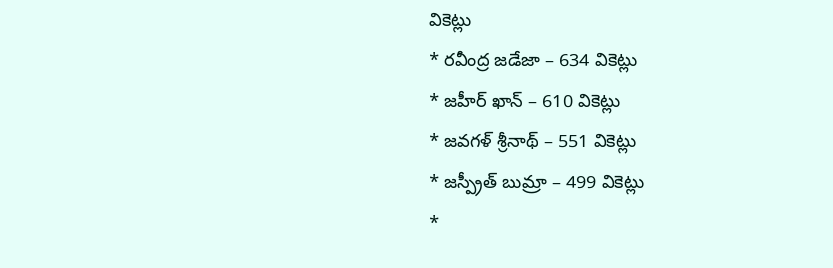వికెట్లు
* రవీంద్ర జడేజా – 634 వికెట్లు
* జహీర్ ఖాన్ – 610 వికెట్లు
* జవగళ్ శ్రీనాథ్ – 551 వికెట్లు
* జస్ప్రీత్ బుమ్రా – 499 వికెట్లు
*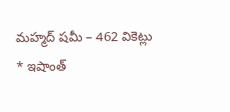మహ్మద్ షమీ – 462 వికెట్లు
* ఇషాంత్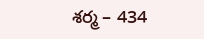శర్మ – 434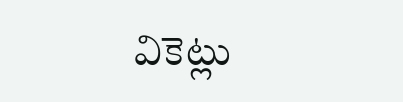వికెట్లు